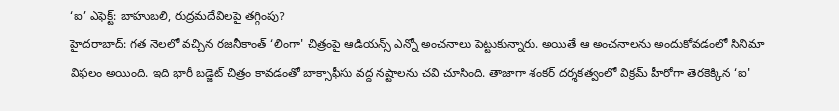‘ఐ’ ఎఫెక్ట్: బాహుబలి, రుద్రమదేవిలపై తగ్గింపు?
హైదరాబాద్: గత నెలలో వచ్చిన రజనీకాంత్ ‘లింగా' చిత్రంపై ఆడియన్స్ ఎన్నో అంచనాలు పెట్టుకున్నారు. అయితే ఆ అంచనాలను అందుకోవడంలో సినిమా విఫలం అయింది. ఇది భారీ బడ్జెట్ చిత్రం కావడంతో బాక్సాఫీసు వద్ద నష్టాలను చవి చూసింది. తాజాగా శంకర్ దర్శకత్వంలో విక్రమ్ హీరోగా తెరకెక్కిన ‘ఐ'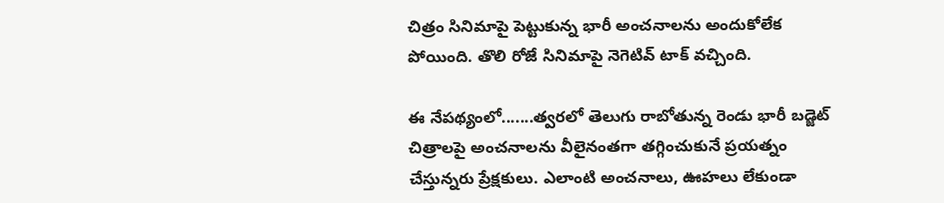చిత్రం సినిమాపై పెట్టుకున్న భారీ అంచనాలను అందుకోలేక పోయింది. తొలి రోజే సినిమాపై నెగెటివ్ టాక్ వచ్చింది.

ఈ నేపథ్యంలో.......త్వరలో తెలుగు రాబోతున్న రెండు భారీ బడ్జెట్ చిత్రాలపై అంచనాలను వీలైనంతగా తగ్గించుకునే ప్రయత్నం చేస్తున్నరు ప్రేక్షకులు. ఎలాంటి అంచనాలు, ఊహలు లేకుండా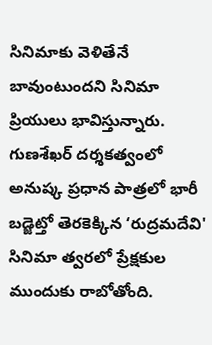సినిమాకు వెళితేనే బావుంటుందని సినిమా ప్రియులు భావిస్తున్నారు. గుణశేఖర్ దర్శకత్వంలో అనుష్క ప్రధాన పాత్రలో భారీ బడ్జెట్తో తెరకెక్కిన ‘రుద్రమదేవి' సినిమా త్వరలో ప్రేక్షకుల ముందుకు రాబోతోంది.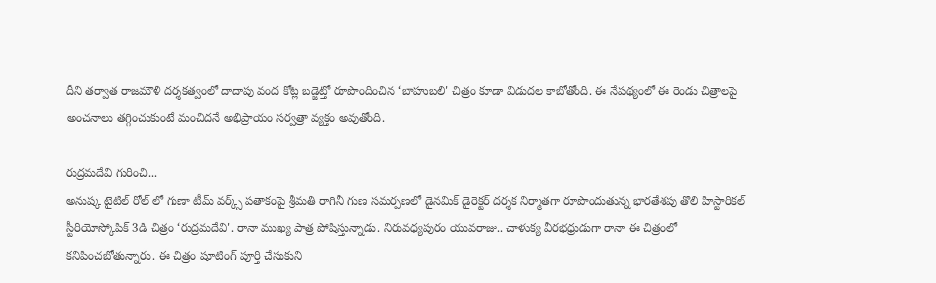దీని తర్వాత రాజమౌళి దర్శకత్వంలో దాదాపు వంద కోట్ల బడ్జెట్తో రూపొందించిన ‘బాహుబలి' చిత్రం కూడా విడుదల కాబోతోంది. ఈ నేపథ్యంలో ఈ రెండు చిత్రాలపై అంచనాలు తగ్గించుకుంటే మంచిదనే అభిప్రాయం సర్వత్రా వ్యక్తం అవుతోంది.

రుద్రమదేవి గురించి...
అనుష్క టైటిల్ రోల్ లో గుణా టీమ్ వర్క్స్ పతాకంపై శ్రీమతి రాగినీ గుణ సమర్పణలో డైనమిక్ డైరెక్టర్ దర్శక నిర్మాతగా రూపొందుతున్న భారతేశపు తొలి హిస్టారికల్ స్టీరియోస్కోపిక్ 3డి చిత్రం ‘రుద్రమదేవి'. రానా ముఖ్య పాత్ర పోషిస్తున్నాడు. నిరువధ్యపురం యువరాజు.. చాళుక్య వీరభధ్రుడుగా రానా ఈ చిత్రంలో కనిపించబోతున్నారు. ఈ చిత్రం షూటింగ్ పూర్తి చేసుకుని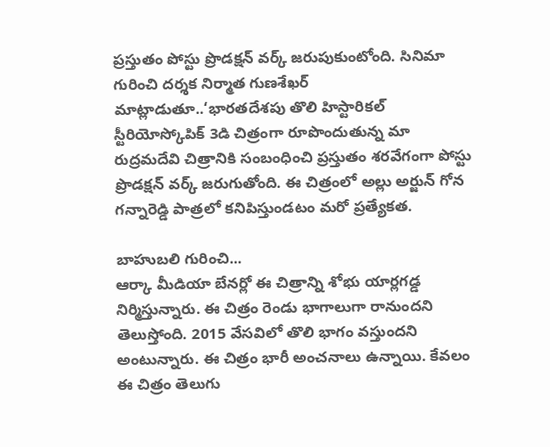ప్రస్తుతం పోస్టు ప్రొడక్షన్ వర్క్ జరుపుకుంటోంది. సినిమా గురించి దర్శక నిర్మాత గుణశేఖర్ మాట్లాడుతూ..‘భారతదేశపు తొలి హిస్టారికల్ స్టీరియోస్కోపిక్ 3డి చిత్రంగా రూపొందుతున్న మా రుద్రమదేవి చిత్రానికి సంబంధించి ప్రస్తుతం శరవేగంగా పోస్టు ప్రొడక్షన్ వర్క్ జరుగుతోంది. ఈ చిత్రంలో అల్లు అర్జున్ గోన గన్నారెడ్డి పాత్రలో కనిపిస్తుండటం మరో ప్రత్యేకత.

బాహుబలి గురించి...
ఆర్కా మీడియా బేనర్లో ఈ చిత్రాన్ని శోభు యార్లగడ్డ నిర్మిస్తున్నారు. ఈ చిత్రం రెండు భాగాలుగా రానుందని తెలుస్తోంది. 2015 వేసవిలో తొలి భాగం వస్తుందని అంటున్నారు. ఈ చిత్రం భారీ అంచనాలు ఉన్నాయి. కేవలం ఈ చిత్రం తెలుగు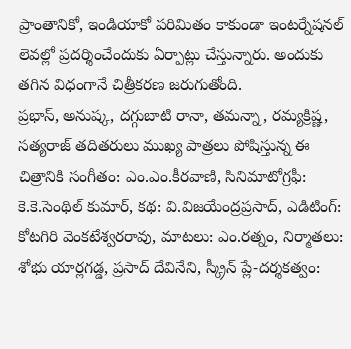ప్రాంతానికో, ఇండియాకో పరిమితం కాకుండా ఇంటర్నేషనల్ లెవల్లో ప్రదర్శించేందుకు ఏర్పాట్లు చేస్తున్నారు. అందుకు తగిన విధంగానే చిత్రీకరణ జరుగుతోంది.
ప్రభాస్, అనుష్క, దగ్గుబాటి రానా, తమన్నా, రమ్యక్రిష్ణ, సత్యరాజ్ తదితరులు ముఖ్య పాత్రలు పోషిస్తున్న ఈ చిత్రానికి సంగీతం: ఎం.ఎం.కీరవాణి, సినిమాటోగ్రఫీ: కె.కె.సెంథిల్ కుమార్, కథ: వి.విజయేంద్రప్రసాద్, ఎడిటింగ్: కోటగిరి వెంకటేశ్వరరావు, మాటలు: ఎం.రత్నం, నిర్మాతలు: శోభు యార్లగడ్డ, ప్రసాద్ దేవినేని, స్క్రీన్ ప్లే-దర్శకత్వం: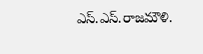ఎస్.ఎస్.రాజమౌళి.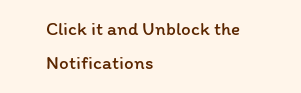Click it and Unblock the Notifications